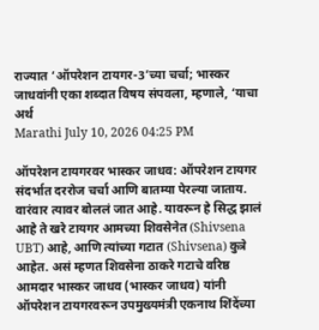राज्यात ‘ऑपरेशन टायगर-3’च्या चर्चा; भास्कर जाधवांनी एका शब्दात विषय संपवला, म्हणाले, ‘याचा अर्थ
Marathi July 10, 2026 04:25 PM

ऑपरेशन टायगरवर भास्कर जाधव: ऑपरेशन टायगर संदर्भात दररोज चर्चा आणि बातम्या पेरल्या जाताय. वारंवार त्यावर बोललं जात आहे. यावरून हे सिद्ध झालं आहे ते खरे टायगर आमच्या शिवसेनेत (Shivsena UBT) आहे, आणि त्यांच्या गटात (Shivsena) कुत्रे आहेत. असं म्हणत शिवसेना ठाकरे गटाचे वरिष्ठ आमदार भास्कर जाधव (भास्कर जाधव) यांनी ऑपरेशन टायगरवरून उपमुख्यमंत्री एकनाथ शिंदेंच्या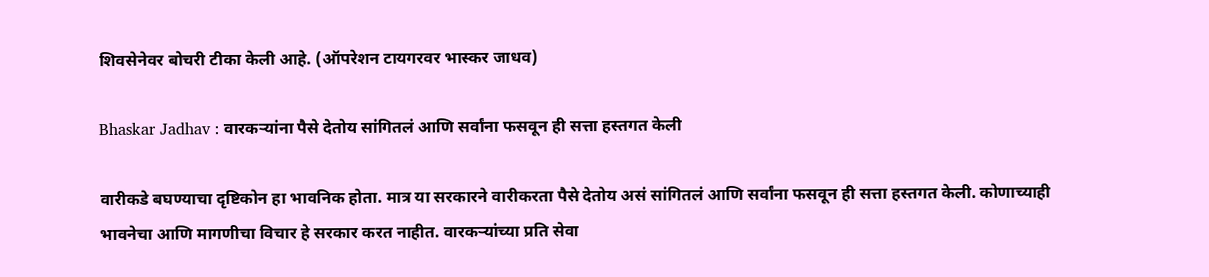शिवसेनेवर बोचरी टीका केली आहे. (ऑपरेशन टायगरवर भास्कर जाधव)

Bhaskar Jadhav : वारकऱ्यांना पैसे देतोय सांगितलं आणि सर्वांना फसवून ही सत्ता हस्तगत केली

वारीकडे बघण्याचा दृष्टिकोन हा भावनिक होता. मात्र या सरकारने वारीकरता पैसे देतोय असं सांगितलं आणि सर्वांना फसवून ही सत्ता हस्तगत केली. कोणाच्याही भावनेचा आणि मागणीचा विचार हे सरकार करत नाहीत. वारकऱ्यांच्या प्रति सेवा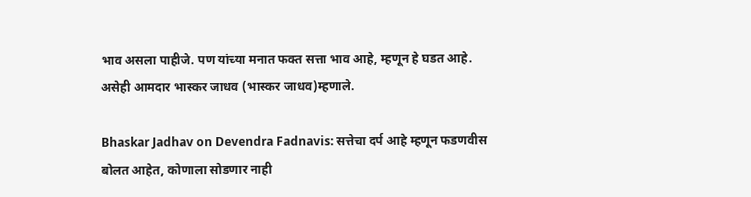भाव असला पाहीजे. पण यांच्या मनात फक्त सत्ता भाव आहे, म्हणून हे घडत आहे. असेही आमदार भास्कर जाधव (भास्कर जाधव)म्हणाले.

Bhaskar Jadhav on Devendra Fadnavis: सत्तेचा दर्प आहे म्हणून फडणवीस बोलत आहेत, कोणाला सोडणार नाही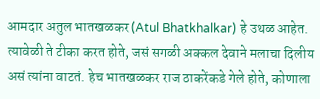आमदार अतुल भातखळकर (Atul Bhatkhalkar) हे उथळ आहेत. त्यावेळी ते टीका करत होते, जसं सगळी अक्कल देवाने मलाचा दिलीय असं त्यांना वाटतं. हेच भातखळकर राज ठाकरेंकडे गेले होते, कोणाला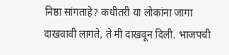निष्ठा सांगताहे? कधीतरी या लोकांना जागा दाखवावी लागते, ते मी दाखवून दिली. भाजपची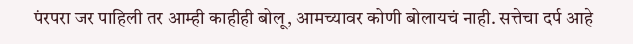पंरपरा जर पाहिली तर आम्ही काहीही बोलू, आमच्यावर कोणी बोलायचं नाही. सत्तेचा दर्प आहे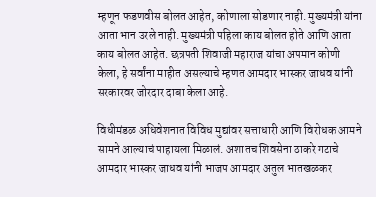म्हणून फडणवीस बोलत आहेत, कोणाला सोडणार नाही. मुख्यमंत्री यांना आता भान उरले नाही. मुख्यमंत्री पहिला काय बोलत होते आणि आता काय बोलत आहेत. छत्रपती शिवाजी महाराज यांचा अपमान कोणी केला, हे सर्वांना माहीत असल्याचे म्हणत आमदार भास्कर जाधव यांनी सरकारवर जोरदार दाबा केला आहे.

विधीमंडळ अधिवेशनात विविध मुद्यांवर सत्ताधारी आणि विरोधक आमने सामने आल्याचं पाहायला मिळालं. अशातच शिवसेना ठाकरे गटाचे आमदार भास्कर जाधव यांनी भाजप आमदार अतुल भातखळकर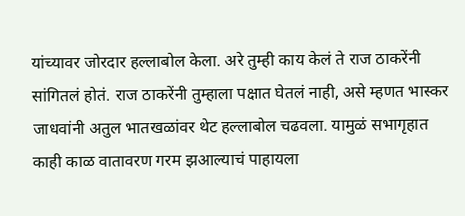यांच्यावर जोरदार हल्लाबोल केला. अरे तुम्ही काय केलं ते राज ठाकरेंनी सांगितलं होतं. राज ठाकरेंनी तुम्हाला पक्षात घेतलं नाही, असे म्हणत भास्कर जाधवांनी अतुल भातखळांवर थेट हल्लाबोल चढवला. यामुळं सभागृहात काही काळ वातावरण गरम झआल्याचं पाहायला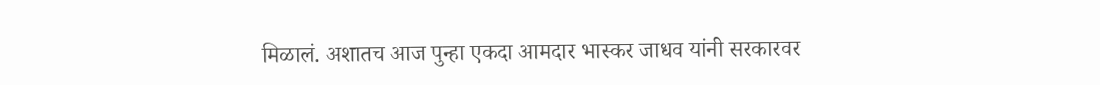मिळालं. अशातच आज पुन्हा एकदा आमदार भास्कर जाधव यांनी सरकारवर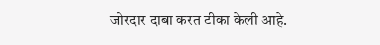जोरदार दाबा करत टीका केली आहे.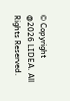© Copyright @2026 LIDEA. All Rights Reserved.